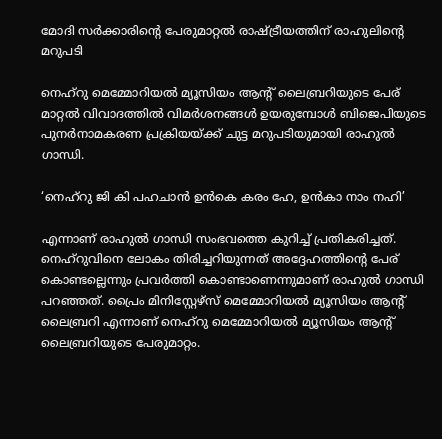മോദി സര്‍ക്കാരിന്റെ പേരുമാറ്റല്‍ രാഷ്ട്രീയത്തിന് രാഹുലിന്റെ മറുപടി

നെഹ്‌റു മെമ്മോറിയല്‍ മ്യൂസിയം ആന്റ് ലൈബ്രറിയുടെ പേര് മാറ്റല്‍ വിവാദത്തില്‍ വിമര്‍ശനങ്ങള്‍ ഉയരുമ്പോള്‍ ബിജെപിയുടെ പുനര്‍നാമകരണ പ്രക്രിയയ്ക്ക് ചുട്ട മറുപടിയുമായി രാഹുല്‍ ഗാന്ധി.

‘നെഹ്‌റു ജി കി പഹചാന്‍ ഉന്‍കെ കരം ഹേ, ഉന്‍കാ നാം നഹി’

എന്നാണ് രാഹുല്‍ ഗാന്ധി സംഭവത്തെ കുറിച്ച് പ്രതികരിച്ചത്. നെഹ്‌റുവിനെ ലോകം തിരിച്ചറിയുന്നത് അദ്ദേഹത്തിന്റെ പേര് കൊണ്ടല്ലെന്നും പ്രവര്‍ത്തി കൊണ്ടാണെന്നുമാണ് രാഹുല്‍ ഗാന്ധി പറഞ്ഞത്. പ്രൈം മിനിസ്റ്റേഴ്‌സ് മെമ്മോറിയല്‍ മ്യൂസിയം ആന്റ് ലൈബ്രറി എന്നാണ് നെഹ്‌റു മെമ്മോറിയല്‍ മ്യൂസിയം ആന്റ് ലൈബ്രറിയുടെ പേരുമാറ്റം.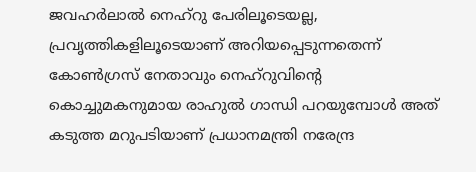ജവഹര്‍ലാല്‍ നെഹ്റു പേരിലൂടെയല്ല, പ്രവൃത്തികളിലൂടെയാണ് അറിയപ്പെടുന്നതെന്ന് കോണ്‍ഗ്രസ് നേതാവും നെഹ്‌റുവിന്റെ കൊച്ചുമകനുമായ രാഹുല്‍ ഗാന്ധി പറയുമ്പോള്‍ അത് കടുത്ത മറുപടിയാണ് പ്രധാനമന്ത്രി നരേന്ദ്ര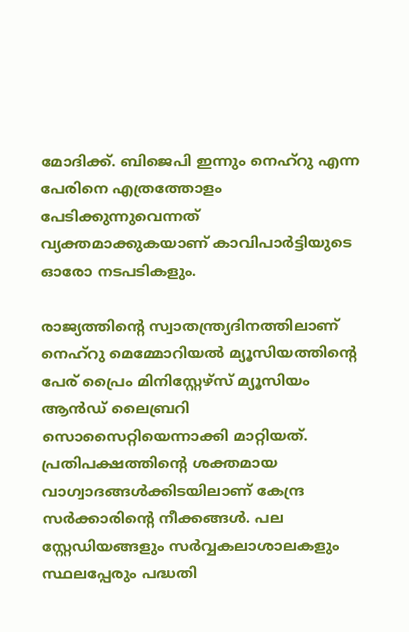മോദിക്ക്. ബിജെപി ഇന്നും നെഹ്‌റു എന്ന പേരിനെ എത്രത്തോളം പേടിക്കുന്നുവെന്നത് വ്യക്തമാക്കുകയാണ് കാവിപാര്‍ട്ടിയുടെ ഓരോ നടപടികളും.

രാജ്യത്തിന്റെ സ്വാതന്ത്ര്യദിനത്തിലാണ് നെഹ്റു മെമ്മോറിയല്‍ മ്യൂസിയത്തിന്റെ പേര് പ്രൈം മിനിസ്റ്റേഴ്‌സ് മ്യൂസിയം ആന്‍ഡ് ലൈബ്രറി സൊസൈറ്റിയെന്നാക്കി മാറ്റിയത്. പ്രതിപക്ഷത്തിന്റെ ശക്തമായ വാഗ്വാദങ്ങള്‍ക്കിടയിലാണ് കേന്ദ്ര സര്‍ക്കാരിന്റെ നീക്കങ്ങള്‍. പല സ്റ്റേഡിയങ്ങളും സര്‍വ്വകലാശാലകളും സ്ഥലപ്പേരും പദ്ധതി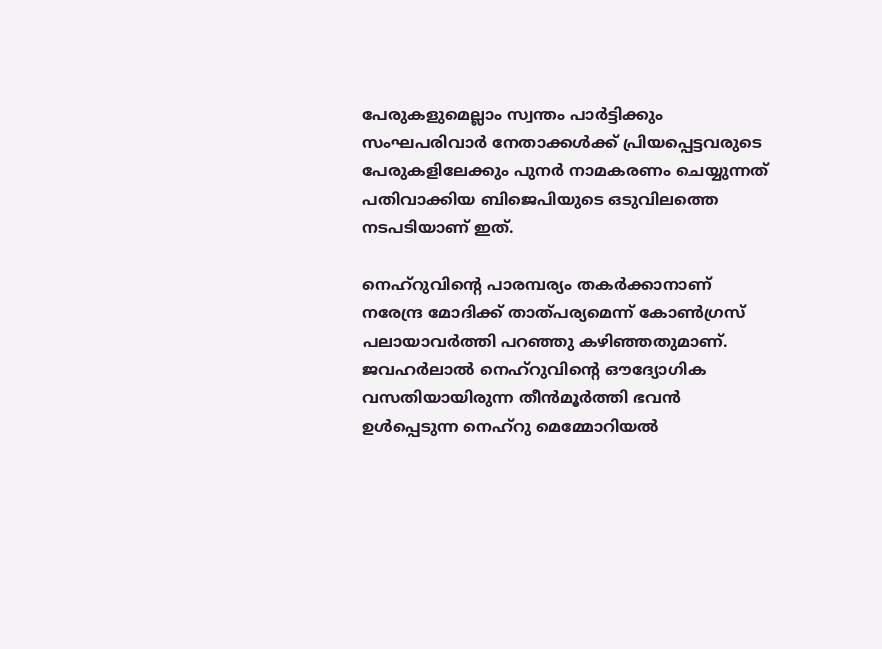പേരുകളുമെല്ലാം സ്വന്തം പാര്‍ട്ടിക്കും സംഘപരിവാര്‍ നേതാക്കള്‍ക്ക് പ്രിയപ്പെട്ടവരുടെ പേരുകളിലേക്കും പുനര്‍ നാമകരണം ചെയ്യുന്നത് പതിവാക്കിയ ബിജെപിയുടെ ഒടുവിലത്തെ നടപടിയാണ് ഇത്.

നെഹ്റുവിന്റെ പാരമ്പര്യം തകര്‍ക്കാനാണ് നരേന്ദ്ര മോദിക്ക് താത്പര്യമെന്ന് കോണ്‍ഗ്രസ് പലായാവര്‍ത്തി പറഞ്ഞു കഴിഞ്ഞതുമാണ്. ജവഹര്‍ലാല്‍ നെഹ്റുവിന്റെ ഔദ്യോഗിക വസതിയായിരുന്ന തീന്‍മൂര്‍ത്തി ഭവന്‍ ഉള്‍പ്പെടുന്ന നെഹ്റു മെമ്മോറിയല്‍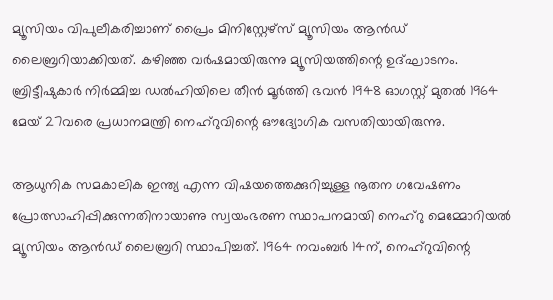മ്യൂസിയം വിപുലീകരിച്ചാണ് പ്രൈം മിനിസ്റ്റേഴ്‌സ് മ്യൂസിയം ആന്‍ഡ് ലൈബ്രറിയാക്കിയത്. കഴിഞ്ഞ വര്‍ഷമായിരുന്നു മ്യൂസിയത്തിന്റെ ഉദ്ഘാടനം. ബ്രിട്ടീഷുകാര്‍ നിര്‍മ്മിച്ച ഡല്‍ഹിയിലെ തീന്‍ മൂര്‍ത്തി ഭവന്‍ 1948 ഓഗസ്റ്റ് മുതല്‍ 1964 മേയ് 27വരെ പ്രധാനമന്ത്രി നെഹ്റുവിന്റെ ഔദ്യോഗിക വസതിയായിരുന്നു.

ആധുനിക സമകാലിക ഇന്ത്യ എന്ന വിഷയത്തെക്കുറിച്ചുള്ള നൂതന ഗവേഷണം പ്രോത്സാഹിപ്പിക്കുന്നതിനായാണു സ്വയംഭരണ സ്ഥാപനമായി നെഹ്‌റു മെമ്മോറിയല്‍ മ്യൂസിയം ആന്‍ഡ് ലൈബ്രറി സ്ഥാപിച്ചത്. 1964 നവംബര്‍ 14ന്, നെഹ്റുവിന്റെ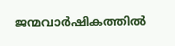ജന്മവാര്‍ഷികത്തില്‍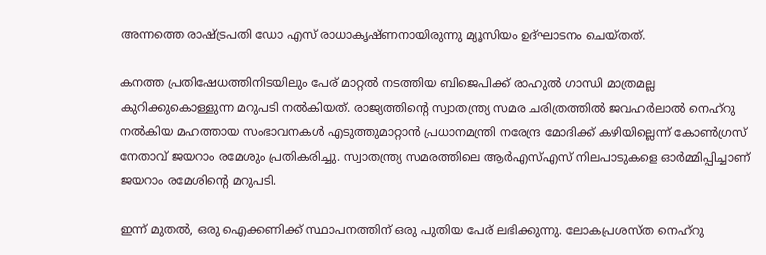അന്നത്തെ രാഷ്ട്രപതി ഡോ എസ് രാധാകൃഷ്ണനായിരുന്നു മ്യൂസിയം ഉദ്ഘാടനം ചെയ്തത്.

കനത്ത പ്രതിഷേധത്തിനിടയിലും പേര് മാറ്റല്‍ നടത്തിയ ബിജെപിക്ക് രാഹുല്‍ ഗാന്ധി മാത്രമല്ല കുറിക്കുകൊള്ളുന്ന മറുപടി നല്‍കിയത്. രാജ്യത്തിന്റെ സ്വാതന്ത്ര്യ സമര ചരിത്രത്തില്‍ ജവഹര്‍ലാല്‍ നെഹ്റു നല്‍കിയ മഹത്തായ സംഭാവനകള്‍ എടുത്തുമാറ്റാന്‍ പ്രധാനമന്ത്രി നരേന്ദ്ര മോദിക്ക് കഴിയില്ലെന്ന് കോണ്‍ഗ്രസ് നേതാവ് ജയറാം രമേശും പ്രതികരിച്ചു. സ്വാതന്ത്ര്യ സമരത്തിലെ ആര്‍എസ്എസ് നിലപാടുകളെ ഓര്‍മ്മിപ്പിച്ചാണ് ജയറാം രമേശിന്റെ മറുപടി.

ഇന്ന് മുതല്‍, ഒരു ഐക്കണിക്ക് സ്ഥാപനത്തിന് ഒരു പുതിയ പേര് ലഭിക്കുന്നു. ലോകപ്രശസ്ത നെഹ്റു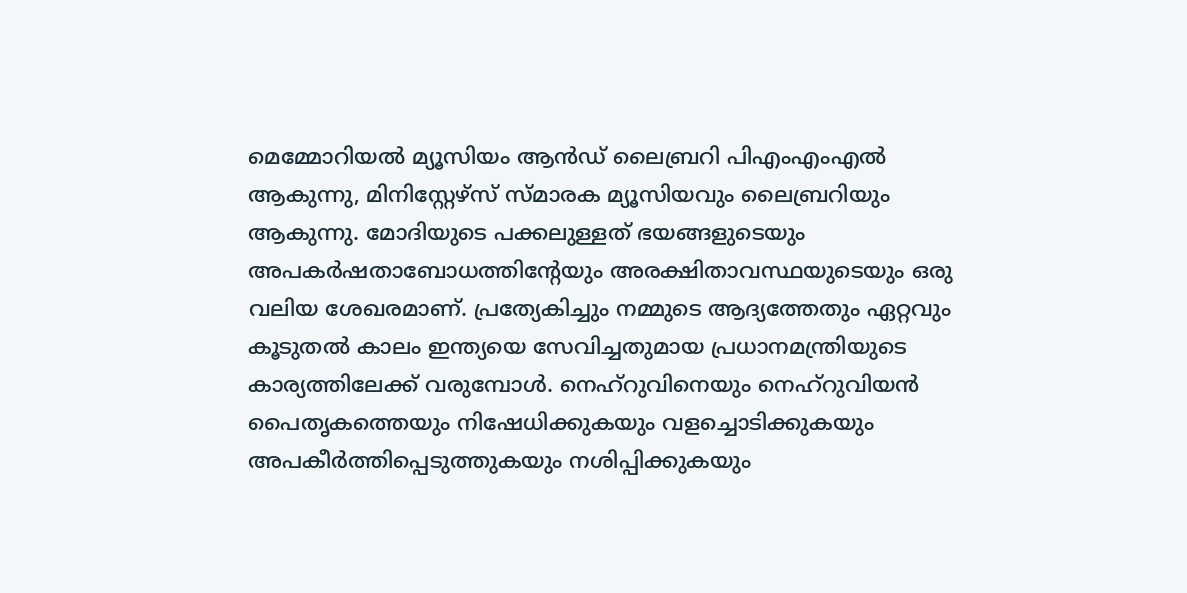മെമ്മോറിയല്‍ മ്യൂസിയം ആന്‍ഡ് ലൈബ്രറി പിഎംഎംഎല്‍ ആകുന്നു, മിനിസ്റ്റേഴ്‌സ് സ്മാരക മ്യൂസിയവും ലൈബ്രറിയും ആകുന്നു. മോദിയുടെ പക്കലുള്ളത് ഭയങ്ങളുടെയും അപകര്‍ഷതാബോധത്തിന്റേയും അരക്ഷിതാവസ്ഥയുടെയും ഒരു വലിയ ശേഖരമാണ്. പ്രത്യേകിച്ചും നമ്മുടെ ആദ്യത്തേതും ഏറ്റവും കൂടുതല്‍ കാലം ഇന്ത്യയെ സേവിച്ചതുമായ പ്രധാനമന്ത്രിയുടെ കാര്യത്തിലേക്ക് വരുമ്പോള്‍. നെഹ്റുവിനെയും നെഹ്റുവിയന്‍ പൈതൃകത്തെയും നിഷേധിക്കുകയും വളച്ചൊടിക്കുകയും അപകീര്‍ത്തിപ്പെടുത്തുകയും നശിപ്പിക്കുകയും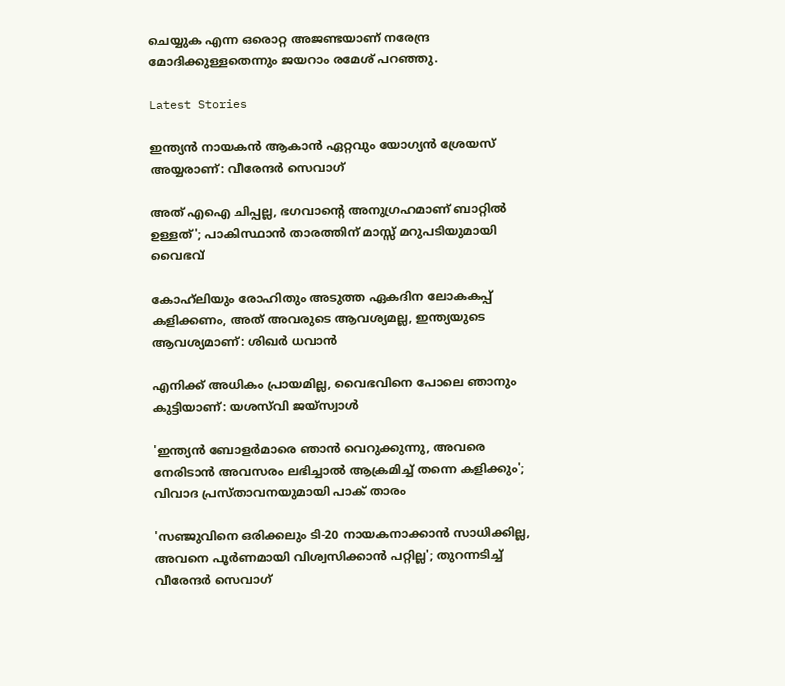ചെയ്യുക എന്ന ഒരൊറ്റ അജണ്ടയാണ് നരേന്ദ്ര മോദിക്കുള്ളതെന്നും ജയറാം രമേശ് പറഞ്ഞു.

Latest Stories

ഇന്ത്യൻ നായകൻ ആകാൻ ഏറ്റവും യോഗ്യൻ ശ്രേയസ് അയ്യരാണ്: വീരേന്ദര്‍ സെവാഗ്

അത് എഐ ചിപ്പല്ല, ഭഗവാന്റെ അനുഗ്രഹമാണ് ബാറ്റിൽ ഉള്ളത്'; പാകിസ്ഥാൻ താരത്തിന് മാസ്സ് മറുപടിയുമായി വൈഭവ്

കോഹ്‌ലിയും രോഹിതും അടുത്ത ഏകദിന ലോകകപ്പ് കളിക്കണം, അത് അവരുടെ ആവശ്യമല്ല, ഇന്ത്യയുടെ ആവശ്യമാണ്: ശിഖർ ധവാൻ

എനിക്ക് അധികം പ്രായമില്ല, വൈഭവിനെ പോലെ ഞാനും കുട്ടിയാണ്: യശസ്‌വി ജയ്‌സ്വാൾ

'ഇന്ത്യൻ ബോളർമാരെ ഞാൻ വെറുക്കുന്നു, അവരെ നേരിടാൻ അവസരം ലഭിച്ചാൽ ആക്രമിച്ച് തന്നെ കളിക്കും'; വിവാദ പ്രസ്താവനയുമായി പാക് താരം

'സഞ്ജുവിനെ ഒരിക്കലും ടി-20 നായകനാക്കാൻ സാധിക്കില്ല, അവനെ പൂർണമായി വിശ്വസിക്കാൻ പറ്റില്ല'; തുറന്നടിച്ച് വീരേന്ദര്‍ സെവാഗ്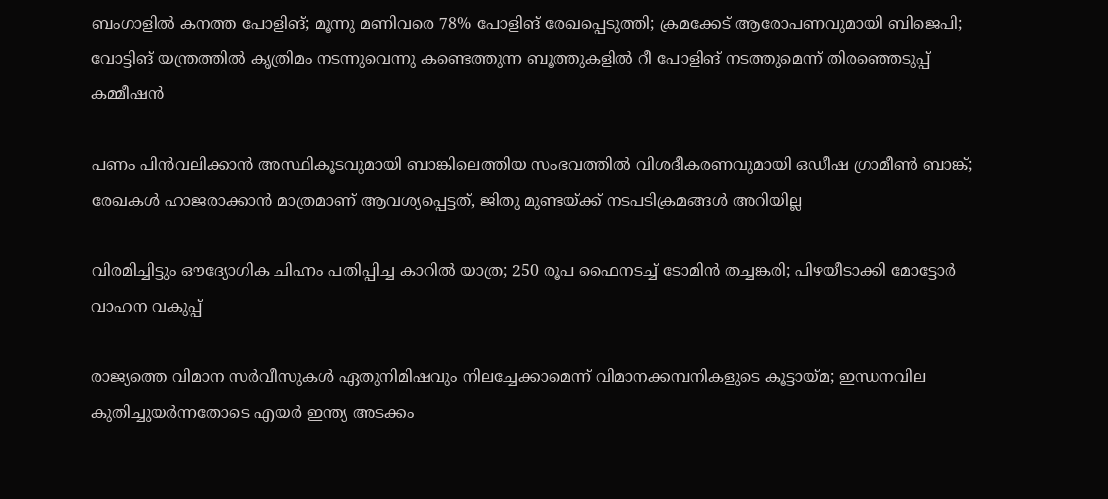ബംഗാളില്‍ കനത്ത പോളിങ്; മൂന്നു മണിവരെ 78% പോളിങ് രേഖപ്പെടുത്തി; ക്രമക്കേട് ആരോപണവുമായി ബിജെപി; വോട്ടിങ് യന്ത്രത്തില്‍ കൃത്രിമം നടന്നുവെന്നു കണ്ടെത്തുന്ന ബൂത്തുകളില്‍ റീ പോളിങ് നടത്തുമെന്ന് തിരഞ്ഞെടുപ്പ് കമ്മീഷന്‍

പണം പിന്‍വലിക്കാന്‍ അസ്ഥികൂടവുമായി ബാങ്കിലെത്തിയ സംഭവത്തില്‍ വിശദീകരണവുമായി ഒഡീഷ ഗ്രാമീണ്‍ ബാങ്ക്; രേഖകള്‍ ഹാജരാക്കാന്‍ മാത്രമാണ് ആവശ്യപ്പെട്ടത്, ജിതു മുണ്ടയ്ക്ക് നടപടിക്രമങ്ങള്‍ അറിയില്ല

വിരമിച്ചിട്ടും ഔദ്യോഗിക ചിഹ്നം പതിപ്പിച്ച കാറിൽ യാത്ര; 250 രൂപ ഫൈനടച്ച് ടോമിൻ ത‍ച്ചങ്കരി; പിഴയീ‌ടാക്കി മോട്ടോർ വാഹന വകുപ്പ്

രാജ്യത്തെ വിമാന സര്‍വീസുകള്‍ ഏതുനിമിഷവും നിലച്ചേക്കാമെന്ന് വിമാനക്കമ്പനികളുടെ കൂട്ടായ്മ; ഇന്ധനവില കുതിച്ചുയര്‍ന്നതോടെ എയര്‍ ഇന്ത്യ അടക്കം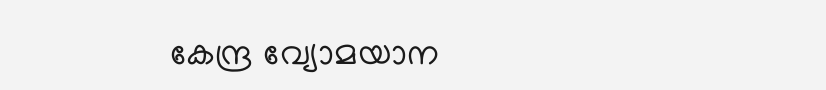കേന്ദ്ര വ്യോമയാന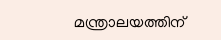മന്ത്രാലയത്തിന്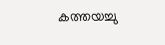കത്തയച്ചു